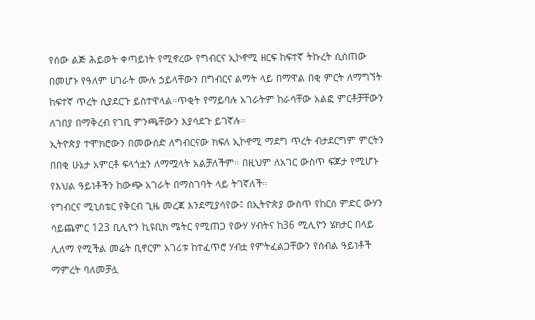የሰው ልጅ ሕይወት ቀጣይነት የሚኖረው የግብርና ኢኮኖሚ ዘርፍ ከፍተኛ ትኩረት ሲሰጠው በመሆኑ የዓለም ሀገራት ሙሉ ኃይላቸውን በግብርና ልማት ላይ በማዋል በቂ ምርት ለማግኘት ከፍተኛ ጥረት ሲያደርጉ ይስተዋላል።ጥቂት የማይባሉ አገራትም ከራሳቸው አልፎ ምርቶቻቸውን ለገበያ በማቅረብ የገቢ ምንጫቸውን እያሳደጉ ይገኛሉ።
ኢትዮጵያ ተሞክሮውን በመውሰድ ለግብርናው ክፍለ ኢኮኖሚ ማደግ ጥረት ብታደርግም ምርትን በበቂ ሁኔታ አምርቶ ፍላጎቷን ለማሟላት አልቻለችም። በዚህም ለአገር ውስጥ ፍጆታ የሚሆኑ የእህል ዓይነቶችን ከውጭ አገራት በማስገባት ላይ ትገኛለች።
የግብርና ሚኒስቴር የቅርብ ጊዜ መረጃ እንደሚያሳየው፤ በኢትዮጵያ ውስጥ የከርሰ ምድር ውሃን ሳይጨምር 123 ቢሊዮን ኪዩቢክ ሜትር የሚጠጋ የውሃ ሃብትና ከ36 ሚሊዮን ሄክታር በላይ ሊለማ የሚችል መሬት ቢኖርም አገሪቱ ከተፈጥሮ ሃብቷ የምትፈልጋቸውን የሰብል ዓይነቶች ማምረት ባለመቻሏ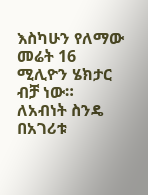እስካሁን የለማው መሬት 16 ሚሊዮን ሄክታር ብቻ ነው። ለአብነት ስንዴ በአገሪቱ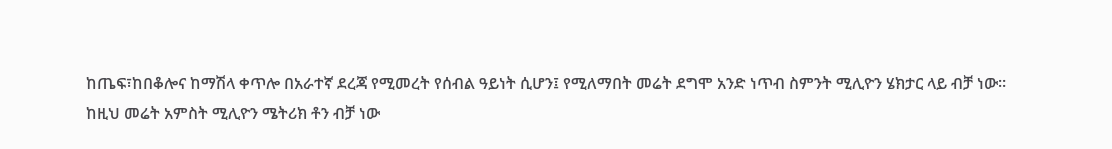ከጤፍ፣ከበቆሎና ከማሽላ ቀጥሎ በአራተኛ ደረጃ የሚመረት የሰብል ዓይነት ሲሆን፤ የሚለማበት መሬት ደግሞ አንድ ነጥብ ስምንት ሚሊዮን ሄክታር ላይ ብቻ ነው።
ከዚህ መሬት አምስት ሚሊዮን ሜትሪክ ቶን ብቻ ነው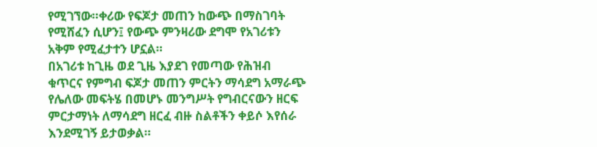የሚገኘው።ቀሪው የፍጆታ መጠን ከውጭ በማስገባት የሚሸፈን ሲሆን፤ የውጭ ምንዛሪው ደግሞ የአገሪቱን አቅም የሚፈታተን ሆኗል።
በአገሪቱ ከጊዜ ወደ ጊዜ እያደገ የመጣው የሕዝብ ቁጥርና የምግብ ፍጆታ መጠን ምርትን ማሳደግ አማራጭ የሌለው መፍትሄ በመሆኑ መንግሥት የግብርናውን ዘርፍ ምርታማነት ለማሳደግ ዘርፈ ብዙ ስልቶችን ቀይሶ እየሰራ እንደሚገኝ ይታወቃል።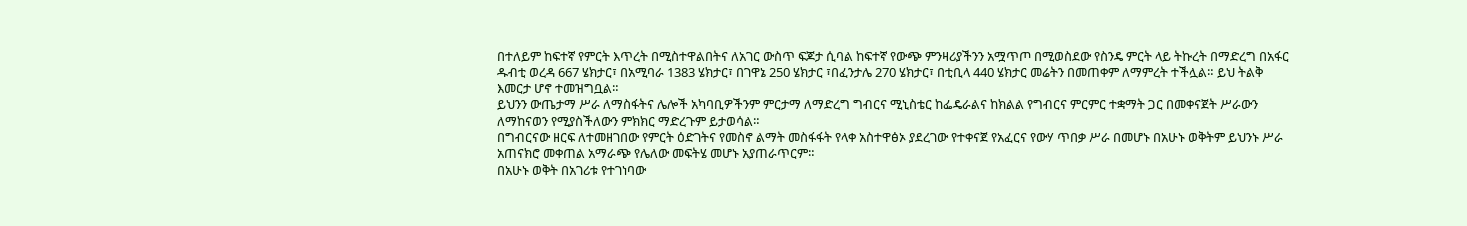በተለይም ከፍተኛ የምርት እጥረት በሚስተዋልበትና ለአገር ውስጥ ፍጆታ ሲባል ከፍተኛ የውጭ ምንዛሪያችንን አሟጥጦ በሚወስደው የስንዴ ምርት ላይ ትኩረት በማድረግ በአፋር ዱብቲ ወረዳ 667 ሄክታር፣ በአሚባራ 1383 ሄክታር፣ በገዋኔ 250 ሄክታር ፣በፈንታሌ 270 ሄክታር፣ በቲቢላ 440 ሄክታር መሬትን በመጠቀም ለማምረት ተችሏል። ይህ ትልቅ እመርታ ሆኖ ተመዝግቧል።
ይህንን ውጤታማ ሥራ ለማስፋትና ሌሎች አካባቢዎችንም ምርታማ ለማድረግ ግብርና ሚኒስቴር ከፌዴራልና ከክልል የግብርና ምርምር ተቋማት ጋር በመቀናጀት ሥራውን ለማከናወን የሚያስችለውን ምክክር ማድረጉም ይታወሳል።
በግብርናው ዘርፍ ለተመዘገበው የምርት ዕድገትና የመስኖ ልማት መስፋፋት የላቀ አስተዋፅኦ ያደረገው የተቀናጀ የአፈርና የውሃ ጥበቃ ሥራ በመሆኑ በአሁኑ ወቅትም ይህንኑ ሥራ አጠናክሮ መቀጠል አማራጭ የሌለው መፍትሄ መሆኑ አያጠራጥርም።
በአሁኑ ወቅት በአገሪቱ የተገነባው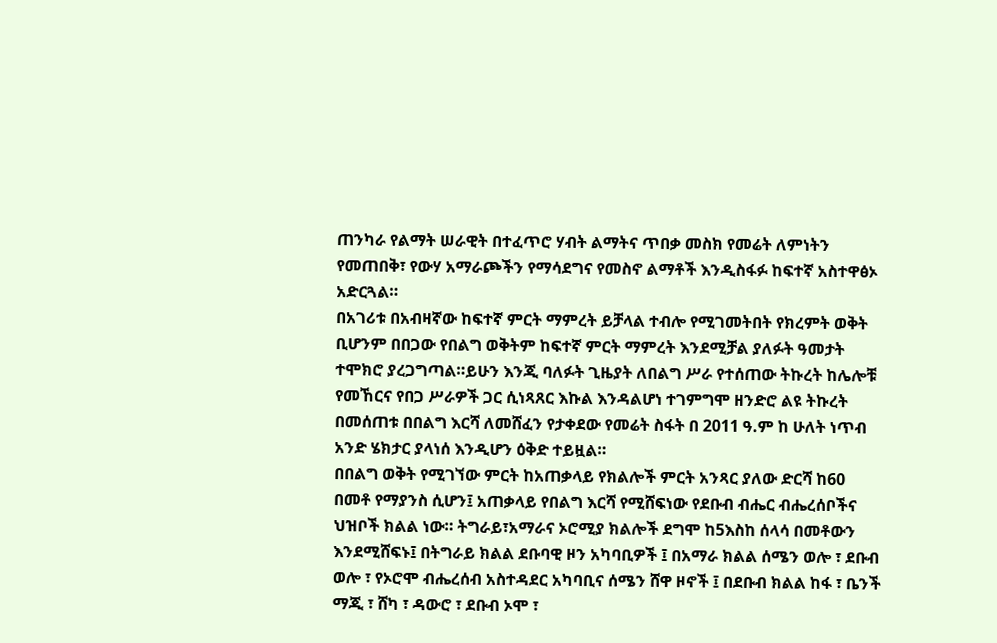ጠንካራ የልማት ሠራዊት በተፈጥሮ ሃብት ልማትና ጥበቃ መስክ የመሬት ለምነትን የመጠበቅ፣ የውሃ አማራጮችን የማሳደግና የመስኖ ልማቶች እንዲስፋፉ ከፍተኛ አስተዋፅኦ አድርጓል።
በአገሪቱ በአብዛኛው ከፍተኛ ምርት ማምረት ይቻላል ተብሎ የሚገመትበት የክረምት ወቅት ቢሆንም በበጋው የበልግ ወቅትም ከፍተኛ ምርት ማምረት እንደሚቻል ያለፉት ዓመታት ተሞክሮ ያረጋግጣል።ይሁን እንጂ ባለፉት ጊዜያት ለበልግ ሥራ የተሰጠው ትኩረት ከሌሎቹ የመኸርና የበጋ ሥራዎች ጋር ሲነጻጸር እኩል እንዳልሆነ ተገምግሞ ዘንድሮ ልዩ ትኩረት በመሰጠቱ በበልግ እርሻ ለመሸፈን የታቀደው የመሬት ስፋት በ 2011 ዓ.ም ከ ሁለት ነጥብ አንድ ሄክታር ያላነሰ እንዲሆን ዕቅድ ተይዟል።
በበልግ ወቅት የሚገኘው ምርት ከአጠቃላይ የክልሎች ምርት አንጻር ያለው ድርሻ ከ60 በመቶ የማያንስ ሲሆን፤ አጠቃላይ የበልግ እርሻ የሚሸፍነው የደቡብ ብሔር ብሔረሰቦችና ህዝቦች ክልል ነው። ትግራይ፣አማራና ኦሮሚያ ክልሎች ደግሞ ከ5እስከ ሰላሳ በመቶውን እንደሚሸፍኑ፤ በትግራይ ክልል ደቡባዊ ዞን አካባቢዎች ፤ በአማራ ክልል ሰሜን ወሎ ፣ ደቡብ ወሎ ፣ የኦሮሞ ብሔረሰብ አስተዳደር አካባቢና ሰሜን ሸዋ ዞኖች ፤ በደቡብ ክልል ከፋ ፣ ቤንች ማጂ ፣ ሸካ ፣ ዳውሮ ፣ ደቡብ ኦሞ ፣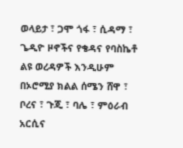ወላይታ ፣ ጋሞ ጎፋ ፣ ሲዳማ ፣ ጌዲዮ ዞኖችና የቄዳና የባስኬቶ ልዩ ወረዳዎች እንዲሁም በኦሮሚያ ክልል ሰሜን ሸዋ ፣ ቦረና ፣ ጉጂ ፣ ባሌ ፣ ምዕራብ አርሲና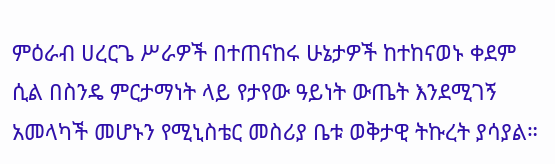ምዕራብ ሀረርጌ ሥራዎች በተጠናከሩ ሁኔታዎች ከተከናወኑ ቀደም ሲል በስንዴ ምርታማነት ላይ የታየው ዓይነት ውጤት እንደሚገኝ አመላካች መሆኑን የሚኒስቴር መስሪያ ቤቱ ወቅታዊ ትኩረት ያሳያል።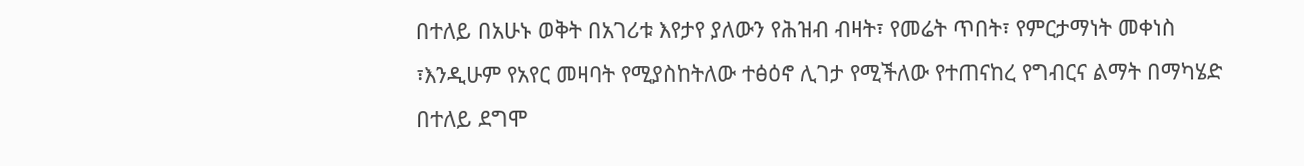በተለይ በአሁኑ ወቅት በአገሪቱ እየታየ ያለውን የሕዝብ ብዛት፣ የመሬት ጥበት፣ የምርታማነት መቀነስ ፣እንዲሁም የአየር መዛባት የሚያስከትለው ተፅዕኖ ሊገታ የሚችለው የተጠናከረ የግብርና ልማት በማካሄድ በተለይ ደግሞ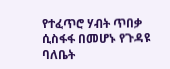የተፈጥሮ ሃብት ጥበቃ ሲስፋፋ በመሆኑ የጉዳዩ ባለቤት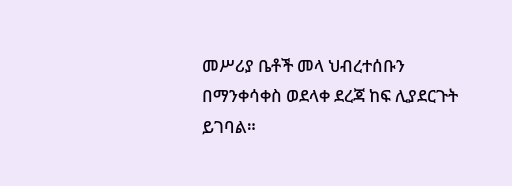መሥሪያ ቤቶች መላ ህብረተሰቡን በማንቀሳቀስ ወደላቀ ደረጃ ከፍ ሊያደርጉት ይገባል።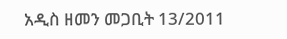አዲስ ዘመን መጋቢት 13/2011